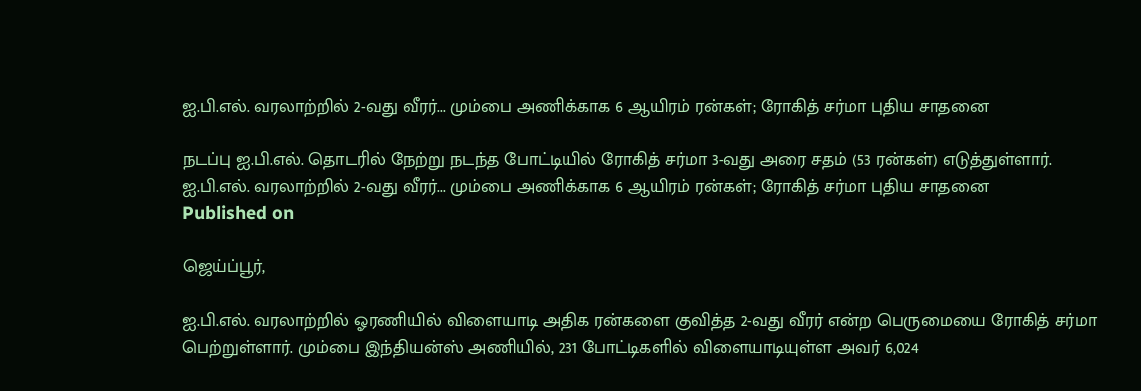ஐ.பி.எல். வரலாற்றில் 2-வது வீரர்... மும்பை அணிக்காக 6 ஆயிரம் ரன்கள்; ரோகித் சர்மா புதிய சாதனை

நடப்பு ஐ.பி.எல். தொடரில் நேற்று நடந்த போட்டியில் ரோகித் சர்மா 3-வது அரை சதம் (53 ரன்கள்) எடுத்துள்ளார்.
ஐ.பி.எல். வரலாற்றில் 2-வது வீரர்... மும்பை அணிக்காக 6 ஆயிரம் ரன்கள்; ரோகித் சர்மா புதிய சாதனை
Published on

ஜெய்ப்பூர்,

ஐ.பி.எல். வரலாற்றில் ஓரணியில் விளையாடி அதிக ரன்களை குவித்த 2-வது வீரர் என்ற பெருமையை ரோகித் சர்மா பெற்றுள்ளார். மும்பை இந்தியன்ஸ் அணியில், 231 போட்டிகளில் விளையாடியுள்ள அவர் 6,024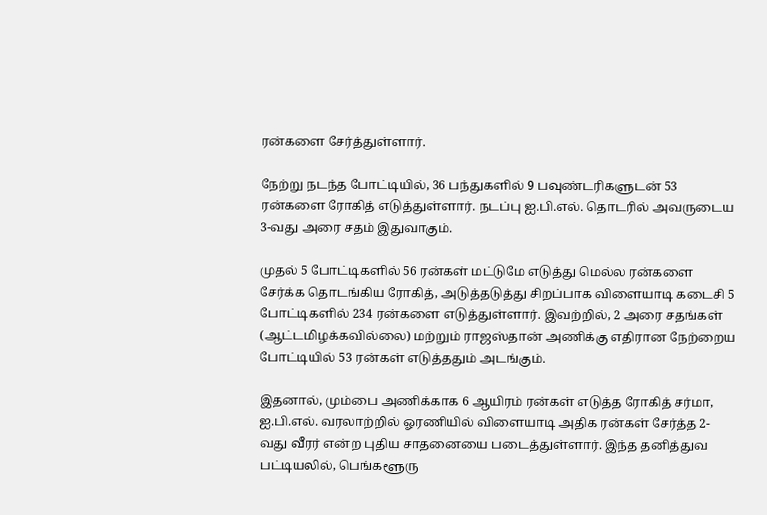ரன்களை சேர்த்துள்ளார்.

நேற்று நடந்த போட்டியில், 36 பந்துகளில் 9 பவுண்டரிகளுடன் 53 ரன்களை ரோகித் எடுத்துள்ளார். நடப்பு ஐ.பி.எல். தொடரில் அவருடைய 3-வது அரை சதம் இதுவாகும்.

முதல் 5 போட்டிகளில் 56 ரன்கள் மட்டுமே எடுத்து மெல்ல ரன்களை சேர்க்க தொடங்கிய ரோகித், அடுத்தடுத்து சிறப்பாக விளையாடி கடைசி 5 போட்டிகளில் 234 ரன்களை எடுத்துள்ளார். இவற்றில், 2 அரை சதங்கள் (ஆட்டமிழக்கவில்லை) மற்றும் ராஜஸ்தான் அணிக்கு எதிரான நேற்றைய போட்டியில் 53 ரன்கள் எடுத்ததும் அடங்கும்.

இதனால், மும்பை அணிக்காக 6 ஆயிரம் ரன்கள் எடுத்த ரோகித் சர்மா, ஐ.பி.எல். வரலாற்றில் ஓரணியில் விளையாடி அதிக ரன்கள் சேர்த்த 2-வது வீரர் என்ற புதிய சாதனையை படைத்துள்ளார். இந்த தனித்துவ பட்டியலில், பெங்களூரு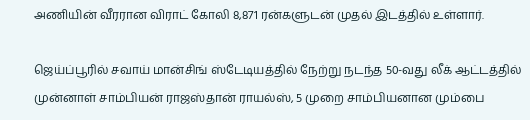அணியின் வீரரான விராட் கோலி 8,871 ரன்களுடன் முதல் இடத்தில் உள்ளார்.

ஜெய்ப்பூரில் சவாய் மான்சிங் ஸ்டேடியத்தில் நேற்று நடந்த 50-வது லீக் ஆட்டத்தில் முன்னாள் சாம்பியன் ராஜஸ்தான் ராயல்ஸ், 5 முறை சாம்பியனான மும்பை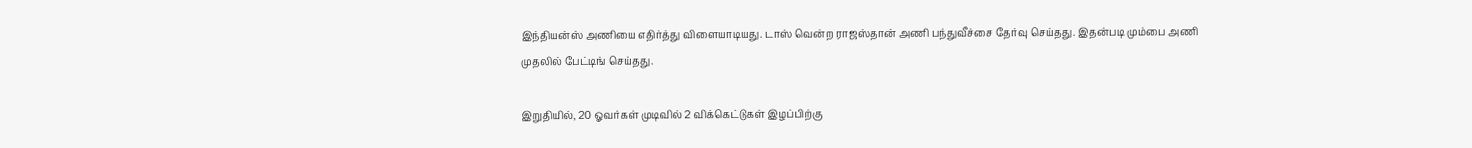இந்தியன்ஸ் அணியை எதிர்த்து விளையாடியது. டாஸ் வென்ற ராஜஸ்தான் அணி பந்துவீச்சை தேர்வு செய்தது. இதன்படி மும்பை அணி முதலில் பேட்டிங் செய்தது.

இறுதியில், 20 ஓவர்கள் முடிவில் 2 விக்கெட்டுகள் இழப்பிற்கு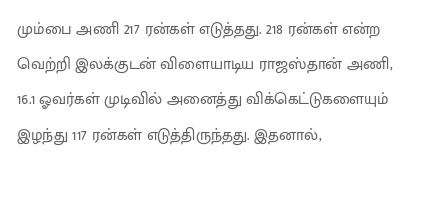மும்பை அணி 217 ரன்கள் எடுத்தது. 218 ரன்கள் என்ற வெற்றி இலக்குடன் விளையாடிய ராஜஸ்தான் அணி, 16.1 ஓவர்கள் முடிவில் அனைத்து விக்கெட்டுகளையும் இழந்து 117 ரன்கள் எடுத்திருந்தது. இதனால்,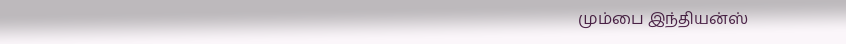மும்பை இந்தியன்ஸ்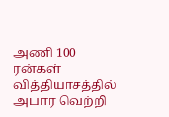அணி 100 ரன்கள் வித்தியாசத்தில் அபார வெற்றி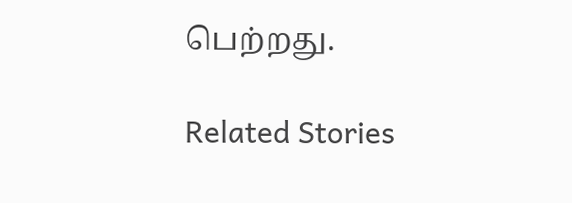பெற்றது.

Related Stories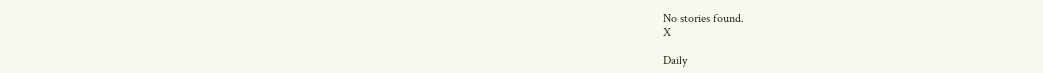No stories found.
X

Daily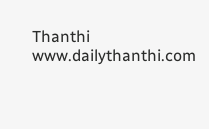Thanthi
www.dailythanthi.com